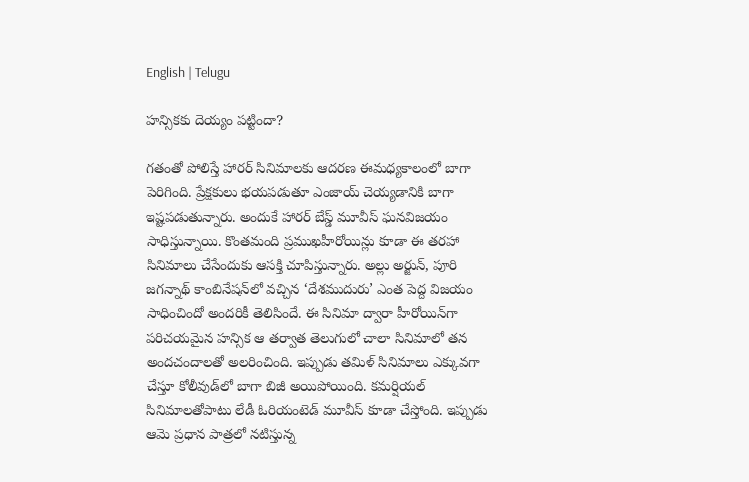English | Telugu

హన్సికకు దెయ్యం పట్టిందా?

గతంతో పోలిస్తే హారర్‌ సినిమాలకు ఆదరణ ఈమధ్యకాలంలో బాగా పెరిగింది. ప్రేక్షకులు భయపడుతూ ఎంజాయ్‌ చెయ్యడానికి బాగా ఇష్టపడుతున్నారు. అందుకే హారర్‌ బేస్డ్‌ మూవీస్‌ ఘనవిజయం సాధిస్తున్నాయి. కొంతమంది ప్రముఖహీరోయిన్లు కూడా ఈ తరహా సినిమాలు చేసేందుకు ఆసక్తి చూపిస్తున్నారు. అల్లు అర్జున్‌, పూరి జగన్నాథ్‌ కాంబినేషన్‌లో వచ్చిన ‘దేశముదురు’ ఎంత పెద్ద విజయం సాధించిందో అందరికీ తెలిసిందే. ఈ సినిమా ద్వారా హీరోయిన్‌గా పరిచయమైన హన్సిక ఆ తర్వాత తెలుగులో చాలా సినిమాలో తన అందచందాలతో అలరించింది. ఇప్పుడు తమిళ్‌ సినిమాలు ఎక్కువగా చేస్తూ కోలీవుడ్‌లో బాగా బిజీ అయిపోయింది. కమర్షియల్‌ సినిమాలతోపాటు లేడీ ఓరియంటెడ్‌ మూవీస్‌ కూడా చేస్తోంది. ఇప్పుడు ఆమె ప్రధాన పాత్రలో నటిస్తున్న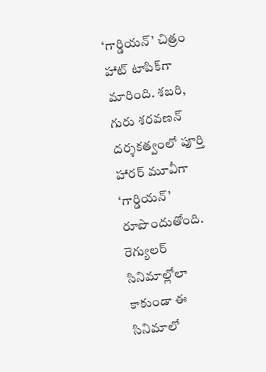‘గార్డియన్‌’ చిత్రం హాట్‌ టాపిక్‌గా మారింది. శబరి, గురు శరవణన్‌ దర్శకత్వంలో పూర్తి హారర్‌ మూవీగా ‘గార్డియన్‌’ రూపొందుతోంది. రెగ్యులర్‌ సినిమాల్లోలా కాకుండా ఈ సినిమాలో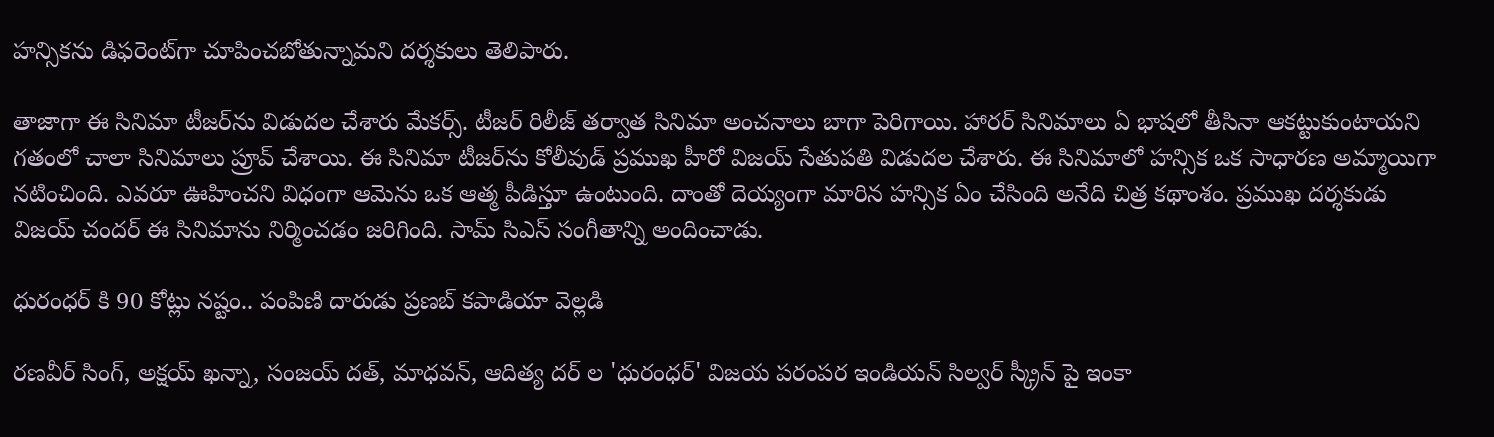హన్సికను డిఫరెంట్‌గా చూపించబోతున్నామని దర్శకులు తెలిపారు.

తాజాగా ఈ సినిమా టీజర్‌ను విడుదల చేశారు మేకర్స్‌. టీజర్‌ రిలీజ్‌ తర్వాత సినిమా అంచనాలు బాగా పెరిగాయి. హారర్‌ సినిమాలు ఏ భాషలో తీసినా ఆకట్టుకుంటాయని గతంలో చాలా సినిమాలు ప్రూవ్‌ చేశాయి. ఈ సినిమా టీజర్‌ను కోలీవుడ్‌ ప్రముఖ హీరో విజయ్‌ సేతుపతి విడుదల చేశారు. ఈ సినిమాలో హన్సిక ఒక సాధారణ అమ్మాయిగా నటించింది. ఎవరూ ఊహించని విధంగా ఆమెను ఒక ఆత్మ పీడిస్తూ ఉంటుంది. దాంతో దెయ్యంగా మారిన హన్సిక ఏం చేసింది అనేది చిత్ర కథాంశం. ప్రముఖ దర్శకుడు విజయ్‌ చందర్‌ ఈ సినిమాను నిర్మించడం జరిగింది. సామ్‌ సిఎస్‌ సంగీతాన్ని అందించాడు.

ధురంధర్ కి 90 కోట్లు నష్టం.. పంపిణి దారుడు ప్రణబ్ కపాడియా వెల్లడి

రణవీర్ సింగ్, అక్షయ్ ఖన్నా, సంజయ్ దత్, మాధవన్, ఆదిత్య దర్ ల 'ధురంధర్' విజయ పరంపర ఇండియన్ సిల్వర్ స్క్రీన్ పై ఇంకా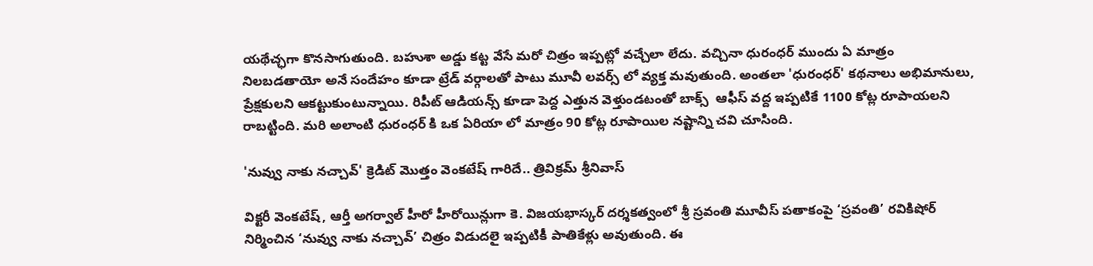యథేచ్ఛగా కొనసాగుతుంది. బహుశా అడ్డు కట్ట వేసే మరో చిత్రం ఇప్పట్లో వచ్చేలా లేదు. వచ్చినా ధురంధర్ ముందు ఏ మాత్రం నిలబడతాయో అనే సందేహం కూడా ట్రేడ్ వర్గాలతో పాటు మూవీ లవర్స్ లో వ్యక్త మవుతుంది. అంతలా 'ధురంధర్' కథనాలు అభిమానులు, ప్రేక్షకులని ఆకట్టుకుంటున్నాయి. రిపీట్ ఆడియన్స్ కూడా పెద్ద ఎత్తున వెళ్తుండటంతో బాక్స్  ఆఫీస్ వద్ద ఇప్పటికే 1100 కోట్ల రూపాయలని రాబట్టింది. మరి అలాంటి ధురంధర్ కి ఒక ఏరియా లో మాత్రం 90 కోట్ల రూపాయిల నష్టాన్ని చవి చూసింది.

'నువ్వు నాకు నచ్చావ్' క్రెడిట్ మొత్తం వెంకటేష్ గారిదే.. త్రివిక్రమ్ శ్రీనివాస్

విక్టరీ వెంకటేష్, ఆర్తీ అగర్వాల్ హీరో హీరోయిన్లుగా కె. విజయభాస్కర్ దర్శకత్వంలో శ్రీ స్రవంతి మూవీస్ పతాకంపై ‘స్రవంతి’ రవికిషోర్ నిర్మించిన ‘నువ్వు నాకు నచ్చావ్’ చిత్రం విడుదలై ఇప్పటికీ పాతికేళ్లు అవుతుంది. ఈ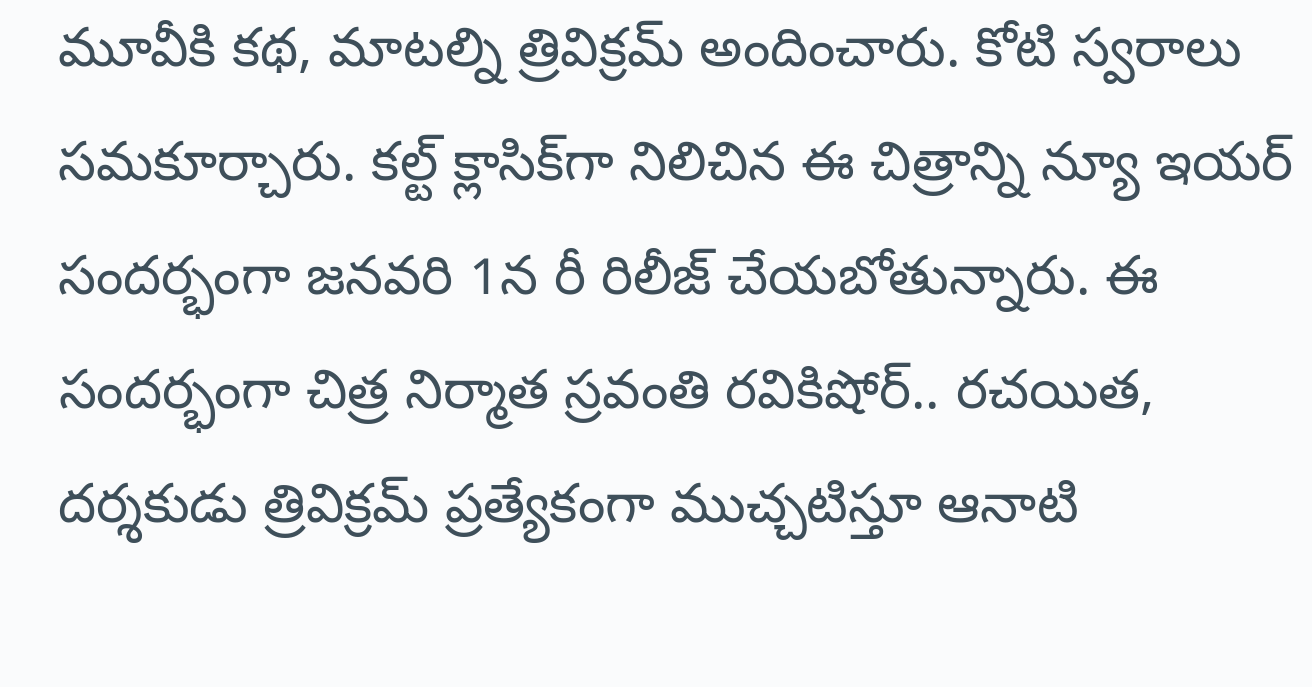మూవీకి కథ, మాటల్ని త్రివిక్రమ్ అందించారు. కోటి స్వరాలు సమకూర్చారు. కల్ట్ క్లాసిక్‌గా నిలిచిన ఈ చిత్రాన్ని న్యూ ఇయర్ సందర్భంగా జనవరి 1న రీ రిలీజ్ చేయబోతున్నారు. ఈ సందర్భంగా చిత్ర నిర్మాత స్రవంతి రవికిషోర్.. రచయిత, దర్శకుడు త్రివిక్రమ్ ప్రత్యేకంగా ముచ్చటిస్తూ ఆనాటి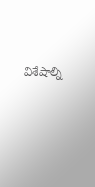విశేషాల్ని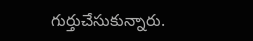గుర్తుచేసుకున్నారు.